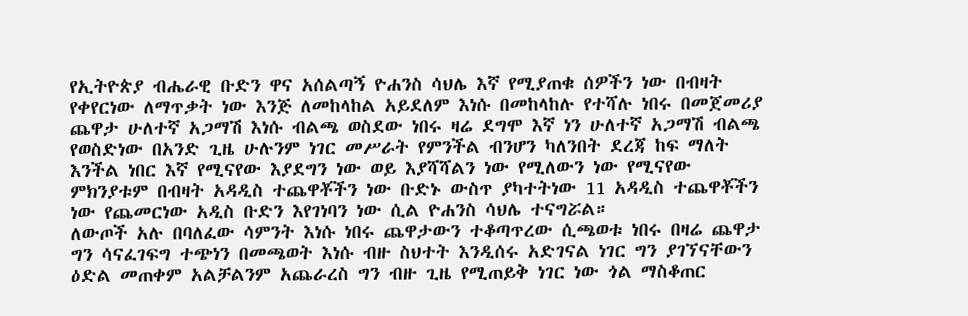የኢትዮጵያ ብሔራዊ ቡድን ዋና አሰልጣኝ ዮሐንስ ሳህሌ እኛ የሚያጠቁ ሰዎችን ነው በብዛት የቀየርነው ለማጥቃት ነው እንጅ ለመከላከል አይደለም እነሱ በመከላከሉ የተሻሉ ነበሩ በመጀመሪያ ጨዋታ ሁለተኛ አጋማሽ እነሱ ብልጫ ወስደው ነበሩ ዛሬ ደግሞ እኛ ነን ሁለተኛ አጋማሽ ብልጫ የወስድነው በአንድ ጊዜ ሁሉንም ነገር መሥራት የምንችል ብንሆን ካለንበት ደረጃ ከፍ ማለት እንችል ነበር እኛ የሚናየው እያደግን ነው ወይ እያሻሻልን ነው የሚለውን ነው የሚናየው ምክንያቱም በብዛት አዳዲስ ተጨዋቾችን ነው ቡድኑ ውስጥ ያካተትነው 11 አዳዲስ ተጨዋቾችን ነው የጨመርነው አዲስ ቡድን እየገነባን ነው ሲል ዮሐንስ ሳህሌ ተናግሯል።
ለውጦች አሉ በባለፈው ሳምንት እነሱ ነበሩ ጨዋታውን ተቆጣጥረው ሲጫወቱ ነበሩ በዛሬ ጨዋታ ግን ሳናፈገፍግ ተጭነን በመጫወት እነሱ ብዙ ስህተት እንዲሰሩ አድገናል ነገር ግን ያገኘናቸውን ዕድል መጠቀም አልቻልንም አጨራረስ ግን ብዙ ጊዜ የሚጠይቅ ነገር ነው ጎል ማስቆጠር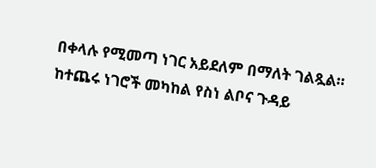በቀላሉ የሚመጣ ነገር አይደለም በማለት ገልጿል።
ከተጨሩ ነገሮች መካከል የስነ ልቦና ጉዳይ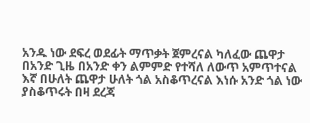አንዱ ነው ደፍረ ወደፊት ማጥቃት ጀምረናል ካለፈው ጨዋታ በአንድ ጊዜ በአንድ ቀን ልምምድ የተሻለ ለውጥ አምጥተናል እኛ በሁለት ጨዋታ ሁለት ጎል አስቆጥረናል እነሱ አንድ ጎል ነው ያስቆጥሩት በዛ ደረጃ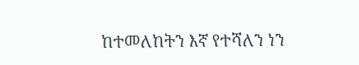ከተመለከትን እኛ የተሻለን ነን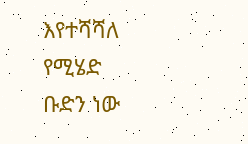እየተሻሻለ የሚሄድ ቡድን ነው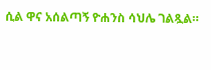ሲል ዋና አሰልጣኝ ዮሐንስ ሳህሌ ገልጿል።